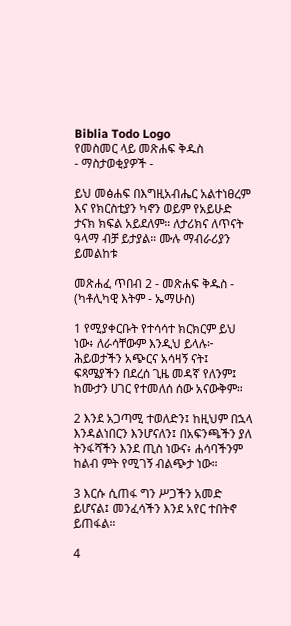Biblia Todo Logo
የመስመር ላይ መጽሐፍ ቅዱስ
- ማስታወቂያዎች -

ይህ መፅሐፍ በእግዚአብሔር አልተነፀረም እና የክርስቲያን ካኖን ወይም የአይሁድ ታናክ ክፍል አይደለም። ለታሪክና ለጥናት ዓላማ ብቻ ይታያል። ሙሉ ማብራሪያን ይመልከቱ

መጽሐፈ ጥበብ 2 - መጽሐፍ ቅዱስ - (ካቶሊካዊ እትም - ኤማሁስ)

1 የሚያቀርቡት የተሳሳተ ክርክርም ይህ ነው፥ ለራሳቸውም እንዲህ ይላሉ፦ ሕይወታችን አጭርና አሳዛኝ ናት፤ ፍጻሜያችን በደረሰ ጊዜ መዳኛ የለንም፤ ከሙታን ሀገር የተመለሰ ሰው አናውቅም።

2 እንደ አጋጣሚ ተወለድን፤ ከዚህም በኋላ እንዳልነበርን እንሆናለን፤ በአፍንጫችን ያለ ትንፋሻችን እንደ ጢስ ነውና፥ ሐሳባችንም ከልብ ምት የሚገኝ ብልጭታ ነው።

3 እርሱ ሲጠፋ ግን ሥጋችን አመድ ይሆናል፤ መንፈሳችን እንደ አየር ተበትኖ ይጠፋል።

4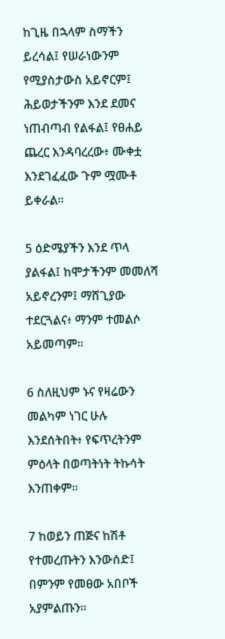ከጊዜ በኋላም ስማችን ይረሳል፤ የሠራነውንም የሚያስታውስ አይኖርም፤ ሕይወታችንም እንደ ደመና ነጠብጣብ የልፋል፤ የፀሐይ ጨረር እንዳባረረው፥ ሙቀቷ እንደገፈፈው ጉም ሟሙቶ ይቀራል።

5 ዕድሜያችን እንደ ጥላ ያልፋል፤ ከሞታችንም መመለሻ አይኖረንም፤ ማሸጊያው ተደርጓልና፥ ማንም ተመልሶ አይመጣም።

6 ስለዚህም ኑና የዛሬውን መልካም ነገር ሁሉ እንደሰትበት፥ የፍጥረትንም ምዕላት በወጣትነት ትኩሳት እንጠቀም።

7 ከወይን ጠጅና ከሽቶ የተመረጡትን እንውሰድ፤ በምንም የመፀው አበቦች አያምልጡን።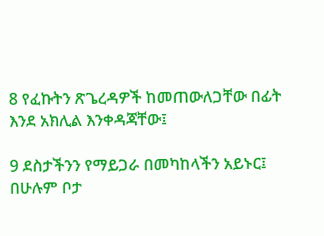8 የፈኩትን ጽጌረዳዎች ከመጠውለጋቸው በፊት እንደ አክሊል እንቀዳጃቸው፤

9 ደስታችንን የማይጋራ በመካከላችን አይኑር፤ በሁሉም ቦታ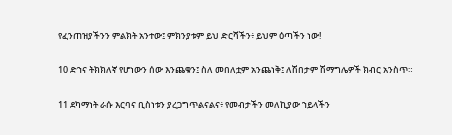የፈንጠዝያችንን ምልክት አንተው፤ ምክንያቱም ይህ ድርሻችን፥ ይህም ዕጣችን ነው!

10 ድኀና ትክክለኛ የሆነውን ሰው እንጨቁን፤ ስለ መበለቷም አንጨነቅ፤ ለሽበታም ሽማግሌዎች ክብር አንስጥ።

11 ደካማነት ራሱ እርባና ቢስነቱን ያረጋግጥልናልና፥ የመብታችን መለኪያው ኀይላችን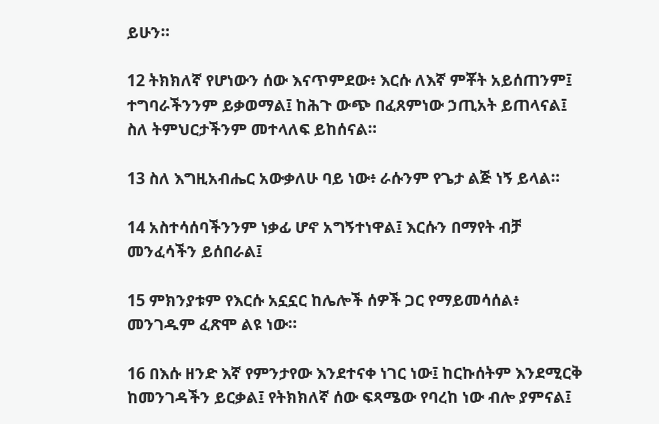ይሁን።

12 ትክክለኛ የሆነውን ሰው እናጥምደው፥ እርሱ ለእኛ ምቾት አይሰጠንም፤ ተግባራችንንም ይቃወማል፤ ከሕጉ ውጭ በፈጸምነው ኃጢአት ይጠላናል፤ ስለ ትምህርታችንም መተላለፍ ይከሰናል።

13 ስለ እግዚአብሔር አውቃለሁ ባይ ነው፥ ራሱንም የጌታ ልጅ ነኝ ይላል።

14 አስተሳሰባችንንም ነቃፊ ሆኖ አግኝተነዋል፤ እርሱን በማየት ብቻ መንፈሳችን ይሰበራል፤

15 ምክንያቱም የእርሱ አኗኗር ከሌሎች ሰዎች ጋር የማይመሳሰል፥ መንገዱም ፈጽሞ ልዩ ነው።

16 በእሱ ዘንድ እኛ የምንታየው እንደተናቀ ነገር ነው፤ ከርኩሰትም እንደሚርቅ ከመንገዳችን ይርቃል፤ የትክክለኛ ሰው ፍጻሜው የባረከ ነው ብሎ ያምናል፤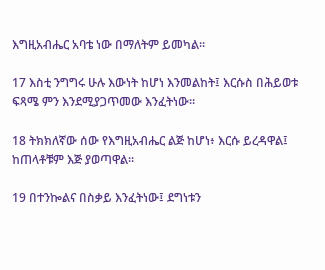እግዚአብሔር አባቴ ነው በማለትም ይመካል።

17 እስቲ ንግግሩ ሁሉ እውነት ከሆነ እንመልከት፤ እርሱስ በሕይወቱ ፍጻሜ ምን እንደሚያጋጥመው እንፈትነው።

18 ትክክለኛው ሰው የእግዚአብሔር ልጅ ከሆነ፥ እርሱ ይረዳዋል፤ ከጠላቶቹም እጅ ያወጣዋል።

19 በተንኰልና በስቃይ እንፈትነው፤ ደግነቱን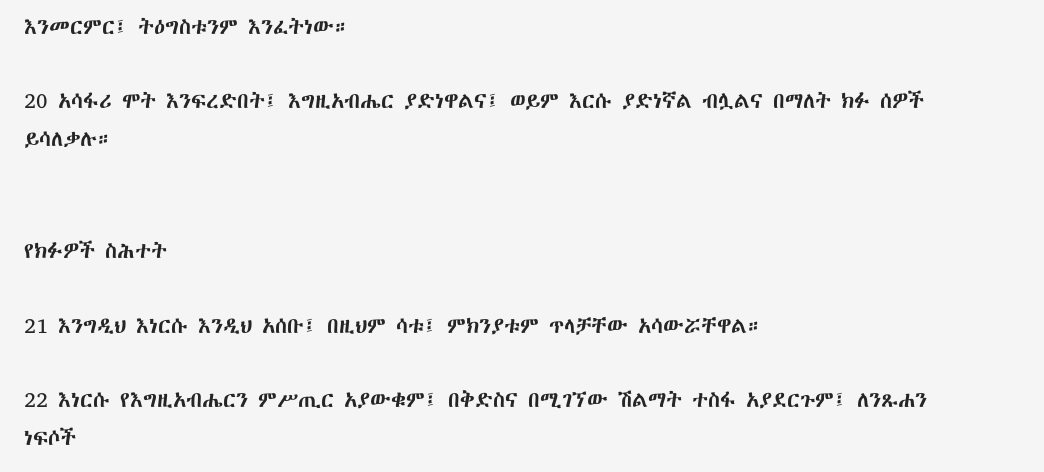እንመርምር፤ ትዕግስቱንም እንፈትነው።

20 አሳፋሪ ሞት እንፍረድበት፤ እግዚአብሔር ያድነዋልና፤ ወይም እርሱ ያድነኛል ብሏልና በማለት ክፉ ሰዎች ይሳለቃሉ።


የክፉዎች ስሕተት

21 እንግዲህ እነርሱ እንዲህ አሰቡ፤ በዚህም ሳቱ፤ ምክንያቱም ጥላቻቸው አሳውሯቸዋል።

22 እነርሱ የእግዚአብሔርን ምሥጢር አያውቁም፤ በቅድስና በሚገኘው ሽልማት ተስፋ አያደርጉም፤ ለንጹሐን ነፍሶች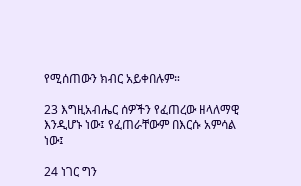የሚሰጠውን ክብር አይቀበሉም።

23 እግዚአብሔር ሰዎችን የፈጠረው ዘላለማዊ እንዲሆኑ ነው፤ የፈጠራቸውም በእርሱ አምሳል ነው፤

24 ነገር ግን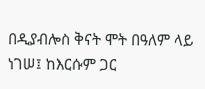በዲያብሎስ ቅናት ሞት በዓለም ላይ ነገሠ፤ ከእርሱም ጋር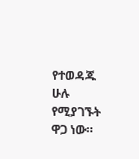የተወዳጁ ሁሉ የሚያገኙት ዋጋ ነው።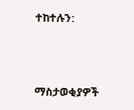ተከተሉን:



ማስታወቂያዎች